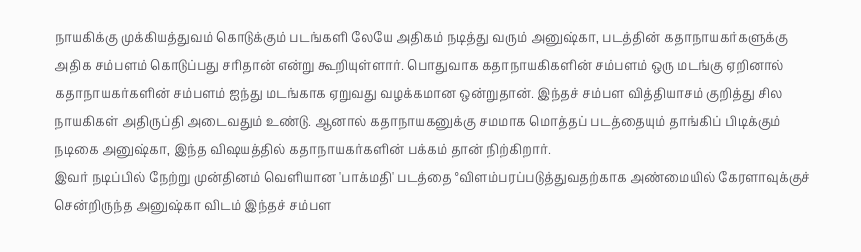நாயகிக்கு முக்கியத்துவம் கொடுக்கும் படங்களி லேயே அதிகம் நடித்து வரும் அனுஷ்கா, படத்தின் கதாநாயகர்களுக்கு அதிக சம்பளம் கொடுப்பது சரிதான் என்று கூறியுள்ளார். பொதுவாக கதாநாயகிகளின் சம்பளம் ஒரு மடங்கு ஏறினால் கதாநாயகர்களின் சம்பளம் ஐந்து மடங்காக ஏறுவது வழக்கமான ஒன்றுதான். இந்தச் சம்பள வித்தியாசம் குறித்து சில நாயகிகள் அதிருப்தி அடைவதும் உண்டு. ஆனால் கதாநாயகனுக்கு சமமாக மொத்தப் படத்தையும் தாங்கிப் பிடிக்கும் நடிகை அனுஷ்கா, இந்த விஷயத்தில் கதாநாயகர்களின் பக்கம் தான் நிற்கிறார்.
இவர் நடிப்பில் நேற்று முன்தினம் வெளியான 'பாக்மதி' படத்தை °விளம்பரப்படுத்துவதற்காக அண்மையில் கேரளாவுக்குச் சென்றிருந்த அனுஷ்கா விடம் இந்தச் சம்பள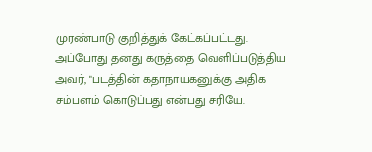முரண்பாடு குறித்துக் கேட்கப்பட்டது. அப்போது தனது கருத்தை வெளிப்படுத்திய அவர், "படத்தின் கதாநாயகனுக்கு அதிக சம்பளம் கொடுப்பது என்பது சரியே.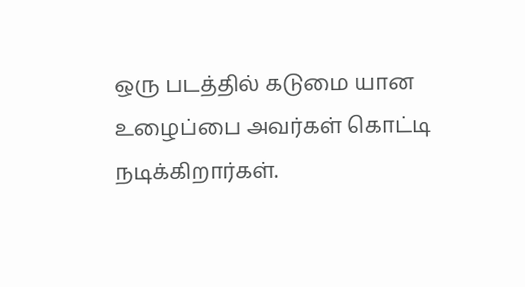ஒரு படத்தில் கடுமை யான உழைப்பை அவர்கள் கொட்டி நடிக்கிறார்கள்.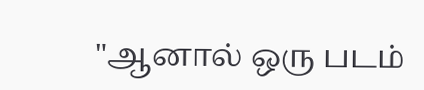"ஆனால் ஒரு படம்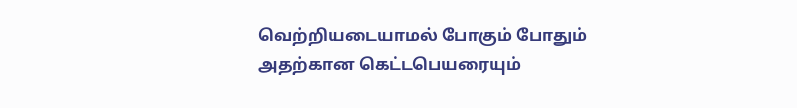வெற்றியடையாமல் போகும் போதும் அதற்கான கெட்டபெயரையும்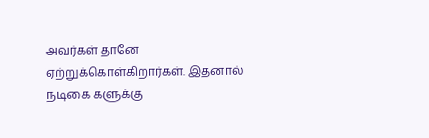அவர்கள் தானே ஏற்றுக்கொள்கிறார்கள். இதனால் நடிகை களுக்கு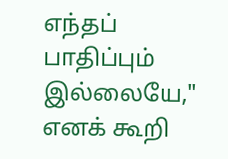எந்தப் பாதிப்பும் இல்லையே," எனக் கூறி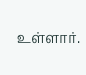உள்ளார்.